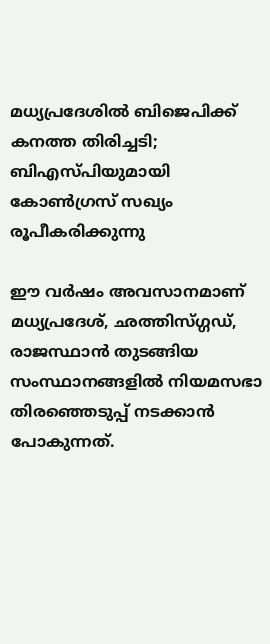മധ്യപ്രദേശില്‍ ബിജെപിക്ക് കനത്ത തിരിച്ചടി; ബിഎസ്പിയുമായി കോണ്‍ഗ്രസ് സഖ്യം രൂപീകരിക്കുന്നു

ഈ വര്‍ഷം അവസാനമാണ് മധ്യപ്രദേശ്, ഛത്തിസ്ഗ്ഗഡ്, രാജസ്ഥാന്‍ തുടങ്ങിയ സംസ്ഥാനങ്ങളില്‍ നിയമസഭാ തിരഞ്ഞെടുപ്പ് നടക്കാന്‍ പോകുന്നത്.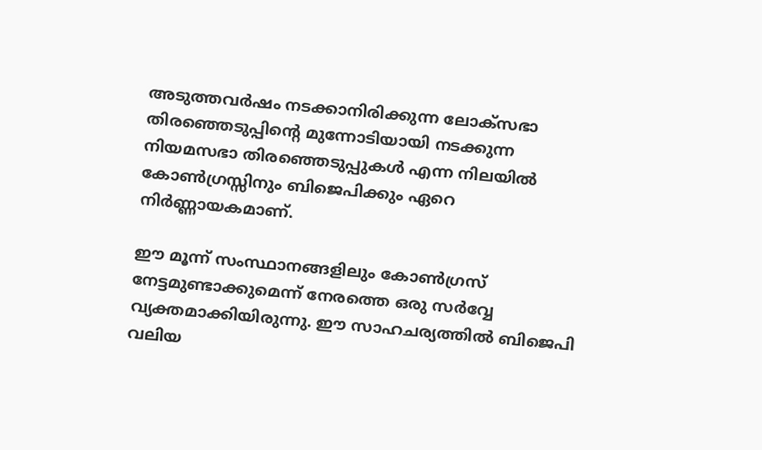അടുത്തവര്‍ഷം നടക്കാനിരിക്കുന്ന ലോക്‌സഭാ തിരഞ്ഞെടുപ്പിന്റെ മുന്നോടിയായി നടക്കുന്ന നിയമസഭാ തിരഞ്ഞെടുപ്പുകള്‍ എന്ന നിലയില്‍ കോണ്‍ഗ്രസ്സിനും ബിജെപിക്കും ഏറെ നിര്‍ണ്ണായകമാണ്.

ഈ മൂന്ന് സംസ്ഥാനങ്ങളിലും കോണ്‍ഗ്രസ് നേട്ടമുണ്ടാക്കുമെന്ന് നേരത്തെ ഒരു സര്‍വ്വേ വ്യക്തമാക്കിയിരുന്നു. ഈ സാഹചര്യത്തില്‍ ബിജെപി വലിയ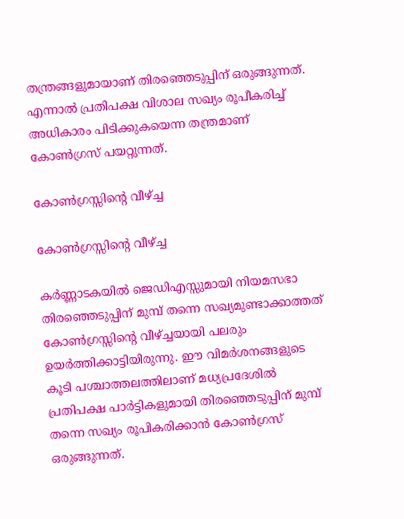തന്ത്രങ്ങളുമായാണ് തിരഞ്ഞെടുപ്പിന് ഒരുങ്ങുന്നത്. എന്നാല്‍ പ്രതിപക്ഷ വിശാല സഖ്യം രൂപീകരിച്ച് അധികാരം പിടിക്കുകയെന്ന തന്ത്രമാണ് കോണ്‍ഗ്രസ് പയറ്റുന്നത്.

കോണ്‍ഗ്രസ്സിന്റെ വീഴ്ച്ച

കോണ്‍ഗ്രസ്സിന്റെ വീഴ്ച്ച

കര്‍ണ്ണാടകയില്‍ ജെഡിഎസ്സുമായി നിയമസഭാ തിരഞ്ഞെടുപ്പിന് മുമ്പ് തന്നെ സഖ്യമുണ്ടാക്കാത്തത് കോണ്‍ഗ്രസ്സിന്റെ വീഴ്ച്ചയായി പലരും ഉയര്‍ത്തിക്കാട്ടിയിരുന്നു. ഈ വിമര്‍ശനങ്ങളുടെ കൂടി പശ്ചാത്തലത്തിലാണ് മധ്യപ്രദേശില്‍ പ്രതിപക്ഷ പാര്‍ട്ടികളുമായി തിരഞ്ഞെടുപ്പിന് മുമ്പ് തന്നെ സഖ്യം രൂപികരിക്കാന്‍ കോണ്‍ഗ്രസ് ഒരുങ്ങുന്നത്.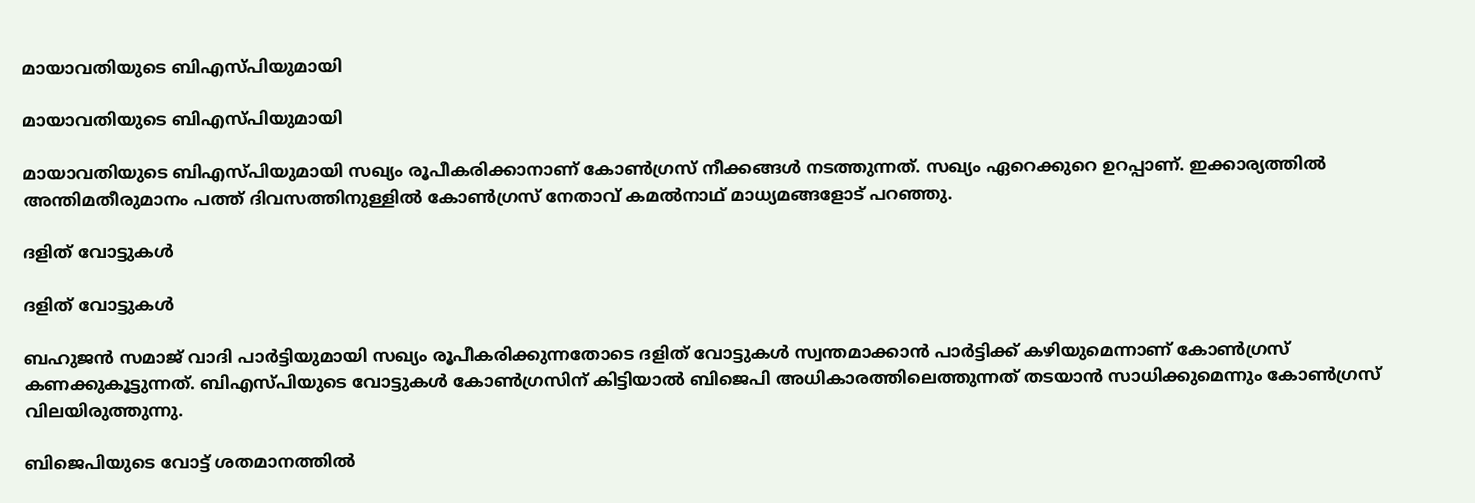മായാവതിയുടെ ബിഎസ്പിയുമായി

മായാവതിയുടെ ബിഎസ്പിയുമായി

മായാവതിയുടെ ബിഎസ്പിയുമായി സഖ്യം രൂപീകരിക്കാനാണ് കോണ്‍ഗ്രസ് നീക്കങ്ങള്‍ നടത്തുന്നത്. സഖ്യം ഏറെക്കുറെ ഉറപ്പാണ്. ഇക്കാര്യത്തില്‍ അന്തിമതീരുമാനം പത്ത് ദിവസത്തിനുള്ളില്‍ കോണ്‍ഗ്രസ് നേതാവ് കമല്‍നാഥ് മാധ്യമങ്ങളോട് പറഞ്ഞു.

ദളിത് വോട്ടുകള്‍

ദളിത് വോട്ടുകള്‍

ബഹുജന്‍ സമാജ് വാദി പാര്‍ട്ടിയുമായി സഖ്യം രൂപീകരിക്കുന്നതോടെ ദളിത് വോട്ടുകള്‍ സ്വന്തമാക്കാന്‍ പാര്‍ട്ടിക്ക് കഴിയുമെന്നാണ് കോണ്‍ഗ്രസ് കണക്കുകൂട്ടുന്നത്. ബിഎസ്പിയുടെ വോട്ടുകള്‍ കോണ്‍ഗ്രസിന് കിട്ടിയാല്‍ ബിജെപി അധികാരത്തിലെത്തുന്നത് തടയാന്‍ സാധിക്കുമെന്നും കോണ്‍ഗ്രസ് വിലയിരുത്തുന്നു.

ബിജെപിയുടെ വോട്ട് ശതമാനത്തില്‍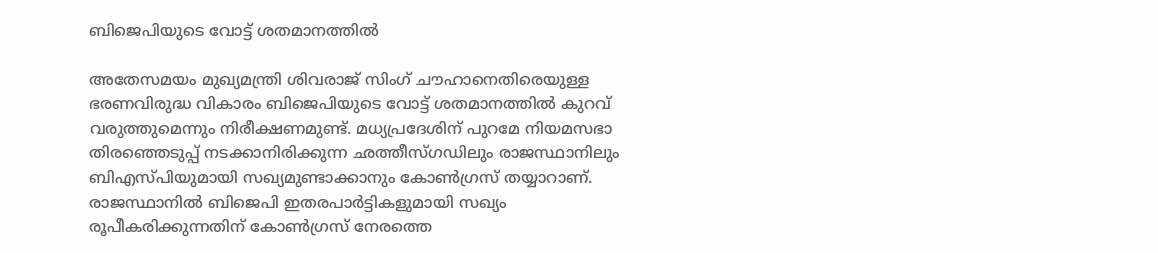ബിജെപിയുടെ വോട്ട് ശതമാനത്തില്‍

അതേസമയം മുഖ്യമന്ത്രി ശിവരാജ് സിംഗ് ചൗഹാനെതിരെയുള്ള ഭരണവിരുദ്ധ വികാരം ബിജെപിയുടെ വോട്ട് ശതമാനത്തില്‍ കുറവ് വരുത്തുമെന്നും നിരീക്ഷണമുണ്ട്. മധ്യപ്രദേശിന് പുറമേ നിയമസഭാ തിരഞ്ഞെടുപ്പ് നടക്കാനിരിക്കുന്ന ഛത്തീസ്ഗഡിലും രാജസ്ഥാനിലും ബിഎസ്പിയുമായി സഖ്യമുണ്ടാക്കാനും കോണ്‍ഗ്രസ് തയ്യാറാണ്. രാജസ്ഥാനില്‍ ബിജെപി ഇതരപാര്‍ട്ടികളുമായി സഖ്യം രൂപീകരിക്കുന്നതിന് കോണ്‍ഗ്രസ് നേരത്തെ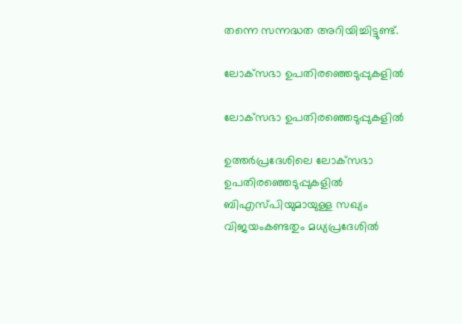തന്നെ സന്നദ്ധത അറിയിച്ചിട്ടുണ്ട്.

ലോക്‌സഭാ ഉപതിരഞ്ഞെടുപ്പുകളില്‍

ലോക്‌സഭാ ഉപതിരഞ്ഞെടുപ്പുകളില്‍

ഉത്തര്‍പ്രദേശിലെ ലോക്‌സഭാ ഉപതിരഞ്ഞെടുപ്പുകളില്‍ ബിഎസ്പിയുമായുള്ള സഖ്യം വിജയംകണ്ടതും മധ്യപ്രദേശില്‍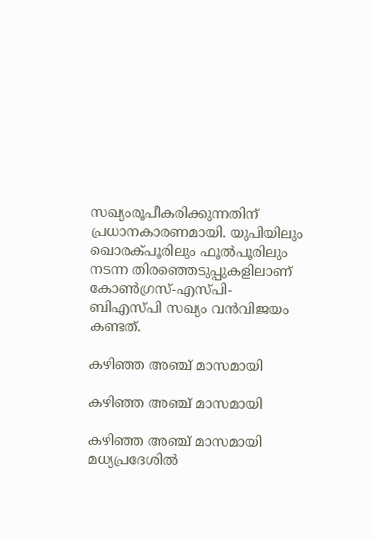സഖ്യംരൂപീകരിക്കുന്നതിന് പ്രധാനകാരണമായി. യുപിയിലും ഖൊരക്പൂരിലും ഫൂല്‍പൂരിലും നടന്ന തിരഞ്ഞെടുപ്പുകളിലാണ് കോണ്‍ഗ്രസ്-എസ്പി-ബിഎസ്പി സഖ്യം വന്‍വിജയം കണ്ടത്.

കഴിഞ്ഞ അഞ്ച് മാസമായി

കഴിഞ്ഞ അഞ്ച് മാസമായി

കഴിഞ്ഞ അഞ്ച് മാസമായി മധ്യപ്രദേശില്‍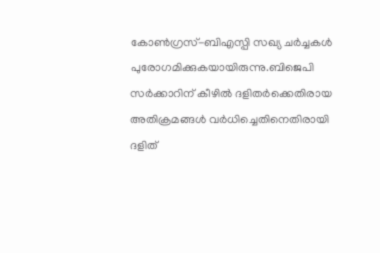കോണ്‍ഗ്രസ്-ബിഎസ്പി സഖ്യ ചര്‍ച്ചകള്‍ പുരോഗമിക്കുകയായിരുന്നു.ബിജെപി സര്‍ക്കാറിന് കീഴില്‍ ദളിതര്‍ക്കെതിരായ അതിക്രമങ്ങള്‍ വര്‍ധിച്ചെതിനെതിരായി ദളിത്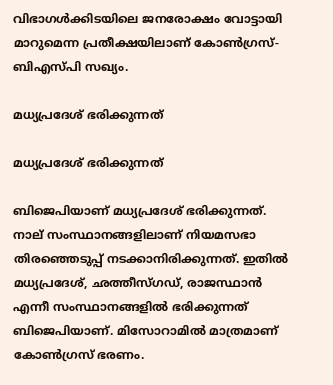വിഭാഗള്‍ക്കിടയിലെ ജനരോക്ഷം വോട്ടായി മാറുമെന്ന പ്രതീക്ഷയിലാണ് കോണ്‍ഗ്രസ്-ബിഎസ്പി സഖ്യം.

മധ്യപ്രദേശ് ഭരിക്കുന്നത്

മധ്യപ്രദേശ് ഭരിക്കുന്നത്

ബിജെപിയാണ് മധ്യപ്രദേശ് ഭരിക്കുന്നത്. നാല് സംസ്ഥാനങ്ങളിലാണ് നിയമസഭാ തിരഞ്ഞെടുപ്പ് നടക്കാനിരിക്കുന്നത്. ഇതില്‍ മധ്യപ്രദേശ്, ഛത്തീസ്ഗഡ്, രാജസ്ഥാന്‍ എന്നീ സംസ്ഥാനങ്ങളില്‍ ഭരിക്കുന്നത് ബിജെപിയാണ്. മിസോറാമില്‍ മാത്രമാണ് കോണ്‍ഗ്രസ് ഭരണം.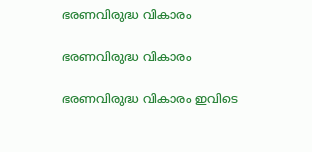ഭരണവിരുദ്ധ വികാരം

ഭരണവിരുദ്ധ വികാരം

ഭരണവിരുദ്ധ വികാരം ഇവിടെ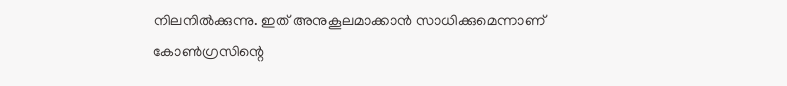നിലനില്‍ക്കുന്നു. ഇത് അനുകൂലമാക്കാന്‍ സാധിക്കുമെന്നാണ് കോണ്‍ഗ്രസിന്റെ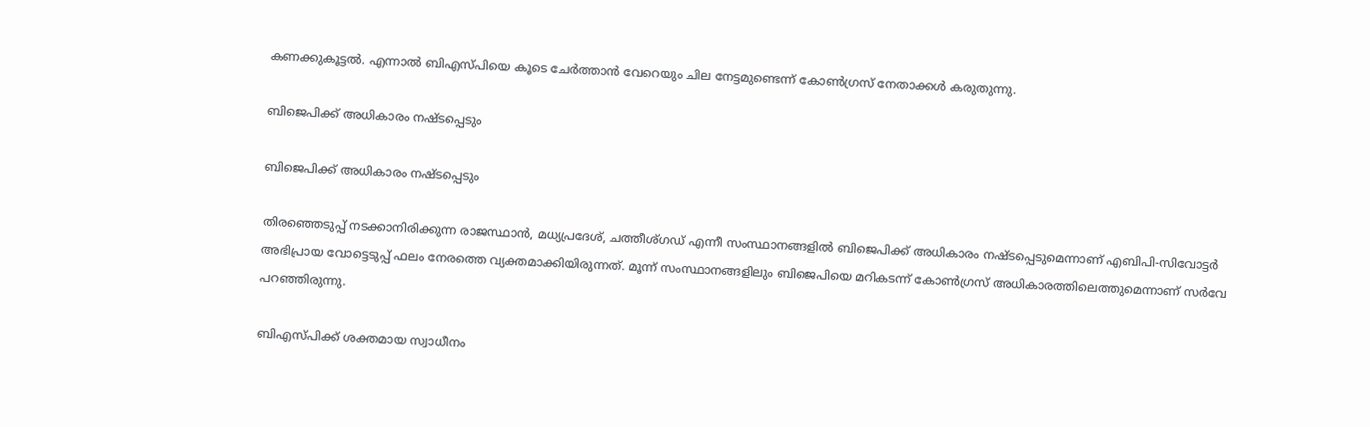കണക്കുകൂട്ടല്‍. എന്നാല്‍ ബിഎസ്പിയെ കൂടെ ചേര്‍ത്താന്‍ വേറെയും ചില നേട്ടമുണ്ടെന്ന് കോണ്‍ഗ്രസ് നേതാക്കള്‍ കരുതുന്നു.

ബിജെപിക്ക് അധികാരം നഷ്ടപ്പെടും

ബിജെപിക്ക് അധികാരം നഷ്ടപ്പെടും

തിരഞ്ഞെടുപ്പ് നടക്കാനിരിക്കുന്ന രാജസ്ഥാന്‍, മധ്യപ്രദേശ്, ചത്തീശ്ഗഡ് എന്നീ സംസ്ഥാനങ്ങളില്‍ ബിജെപിക്ക് അധികാരം നഷ്ടപ്പെടുമെന്നാണ് എബിപി-സിവോട്ടര്‍ അഭിപ്രായ വോട്ടെടുപ്പ് ഫലം നേരത്തെ വ്യക്തമാക്കിയിരുന്നത്. മൂന്ന് സംസ്ഥാനങ്ങളിലും ബിജെപിയെ മറികടന്ന് കോണ്‍ഗ്രസ് അധികാരത്തിലെത്തുമെന്നാണ് സര്‍വേ പറഞ്ഞിരുന്നു.

ബിഎസ്പിക്ക് ശക്തമായ സ്വാധീനം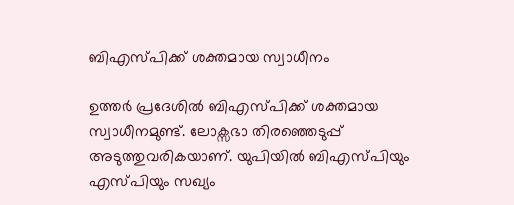ബിഎസ്പിക്ക് ശക്തമായ സ്വാധീനം

ഉത്തര്‍ പ്രദേശില്‍ ബിഎസ്പിക്ക് ശക്തമായ സ്വാധീനമുണ്ട്. ലോക്സഭാ തിരഞ്ഞെടുപ്പ് അടുത്തുവരികയാണ്. യുപിയില്‍ ബിഎസ്പിയും എസ്പിയും സഖ്യം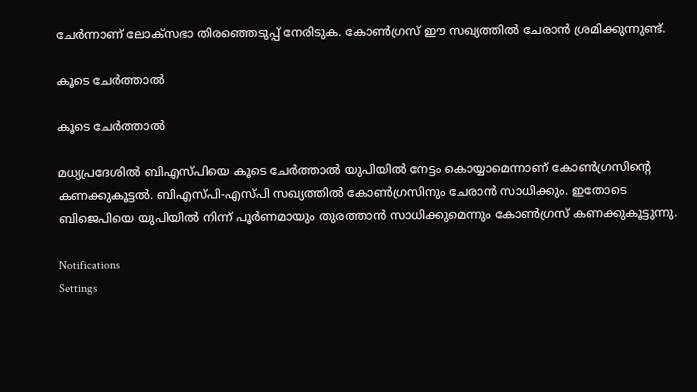ചേര്‍ന്നാണ് ലോക്സഭാ തിരഞ്ഞെടുപ്പ് നേരിടുക. കോണ്‍ഗ്രസ് ഈ സഖ്യത്തില്‍ ചേരാന്‍ ശ്രമിക്കുന്നുണ്ട്.

കൂടെ ചേര്‍ത്താല്‍

കൂടെ ചേര്‍ത്താല്‍

മധ്യപ്രദേശില്‍ ബിഎസ്പിയെ കൂടെ ചേര്‍ത്താല്‍ യുപിയില്‍ നേട്ടം കൊയ്യാമെന്നാണ് കോണ്‍ഗ്രസിന്റെ കണക്കുകൂട്ടല്‍. ബിഎസ്പി-എസ്പി സഖ്യത്തില്‍ കോണ്‍ഗ്രസിനും ചേരാന്‍ സാധിക്കും. ഇതോടെ ബിജെപിയെ യുപിയില്‍ നിന്ന് പൂര്‍ണമായും തുരത്താന്‍ സാധിക്കുമെന്നും കോണ്‍ഗ്രസ് കണക്കുകൂട്ടുന്നു.

Notifications
Settings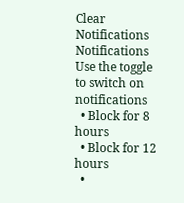Clear Notifications
Notifications
Use the toggle to switch on notifications
  • Block for 8 hours
  • Block for 12 hours
  •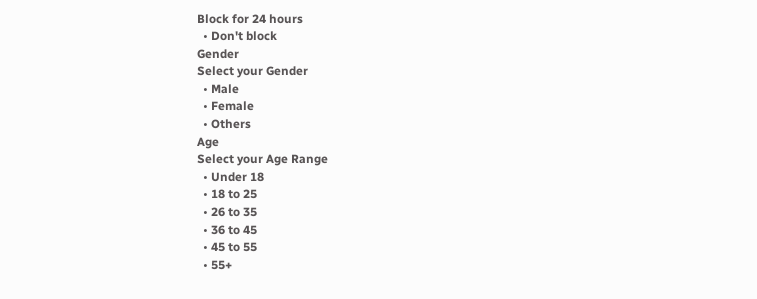Block for 24 hours
  • Don't block
Gender
Select your Gender
  • Male
  • Female
  • Others
Age
Select your Age Range
  • Under 18
  • 18 to 25
  • 26 to 35
  • 36 to 45
  • 45 to 55
  • 55+